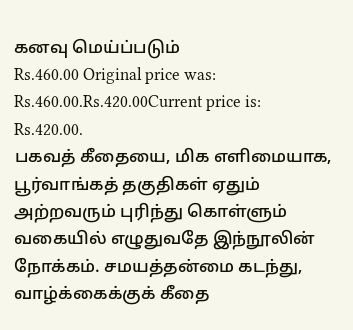கனவு மெய்ப்படும்
Rs.460.00 Original price was: Rs.460.00.Rs.420.00Current price is: Rs.420.00.
பகவத் கீதையை, மிக எளிமையாக, பூர்வாங்கத் தகுதிகள் ஏதும் அற்றவரும் புரிந்து கொள்ளும் வகையில் எழுதுவதே இந்நூலின் நோக்கம். சமயத்தன்மை கடந்து, வாழ்க்கைக்குக் கீதை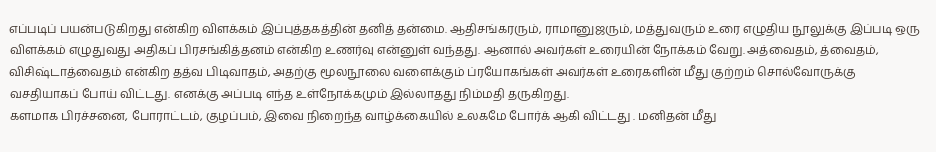எப்படிப் பயன்படுகிறது என்கிற விளக்கம் இப்புத்தகத்தின் தனித் தன்மை. ஆதிசங்கரரும், ராமானுஜரும், மத்துவரும் உரை எழுதிய நூலுக்கு இப்படி ஒரு விளக்கம் எழுதுவது அதிகப் பிரசங்கித்தனம் என்கிற உணர்வு என்னுள் வந்தது. ஆனால் அவர்கள் உரையின் நோக்கம் வேறு. அத்வைதம், த்வைதம், விசிஷ்டாத்வைதம் என்கிற தத்வ பிடிவாதம், அதற்கு மூலநூலை வளைக்கும் ப்ரயோகங்கள் அவர்கள் உரைகளின் மீது குற்றம் சொல்வோருக்கு வசதியாகப் போய் விட்டது. எனக்கு அப்படி எந்த உள்நோக்கமும் இல்லாதது நிம்மதி தருகிறது.
களமாக பிரச்சனை, போராட்டம், குழப்பம், இவை நிறைந்த வாழ்க்கையில் உலகமே போர்க் ஆகி விட்டது . மனிதன் மீது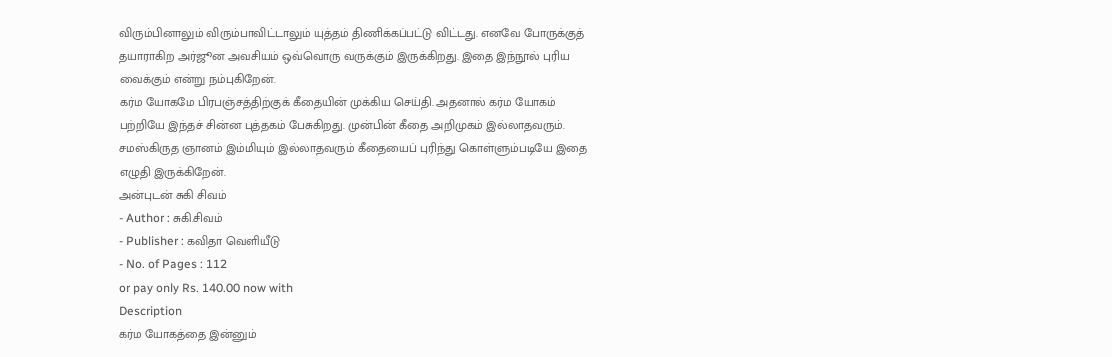விரும்பினாலும் விரும்பாவிட்டாலும் யுத்தம் திணிக்கப்பட்டு விட்டது. எனவே போருக்குத் தயாராகிற அர்ஜூன அவசியம் ஒவ்வொரு வருக்கும் இருக்கிறது. இதை இந்நூல் புரிய வைக்கும் என்று நம்புகிறேன்.
கர்ம யோகமே பிரபஞ்சத்திற்குக் கீதையின் முக்கிய செய்தி. அதனால் கர்ம யோகம் பற்றியே இந்தச் சின்ன புத்தகம் பேசுகிறது. முன்பின் கீதை அறிமுகம் இல்லாதவரும். சமஸ்கிருத ஞானம் இம்மியும் இல்லாதவரும் கீதையைப் புரிந்து கொள்ளும்படியே இதை எழுதி இருக்கிறேன்.
அன்புடன் சுகி சிவம்
- Author : சுகி.சிவம்
- Publisher : கவிதா வெளியீடு
- No. of Pages : 112
or pay only Rs. 140.00 now with
Description
கர்ம யோகத்தை இன்னும்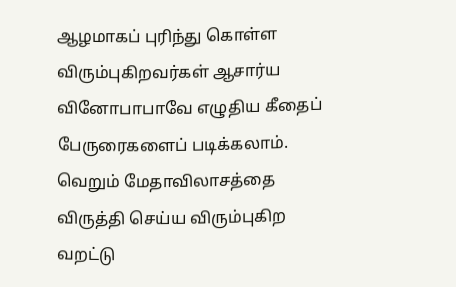ஆழமாகப் புரிந்து கொள்ள விரும்புகிறவர்கள் ஆசார்ய வினோபாபாவே எழுதிய கீதைப் பேருரைகளைப் படிக்கலாம். வெறும் மேதாவிலாசத்தை விருத்தி செய்ய விரும்புகிற வறட்டு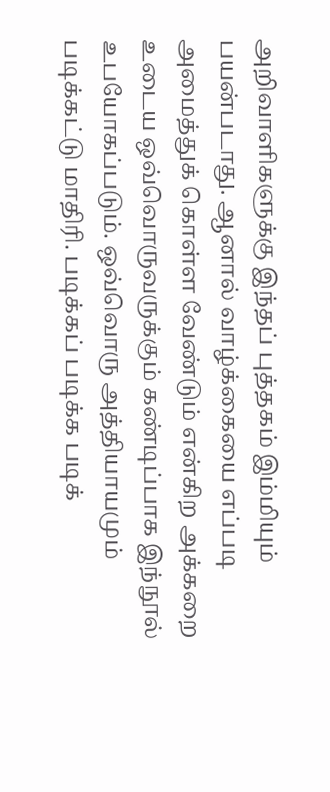அறிவாளிகளுக்கு இந்தப் புத்தகம் இம்மியும் பயன்படாது. ஆனால் வாழ்க்கையை எப்படி அமைத்துக் கொள்ள வேண்டும் என்கிற அக்கறை உடைய ஒவ்வொருவருக்கும் கண்டிப்பாக இந்நூல் உபயோகப்படும். ஒவ்வொரு அத்தியாயமும் படிக்கட்டு மாதிரி. படிக்கப் படிக்க படிக்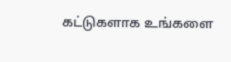கட்டுகளாக உங்களை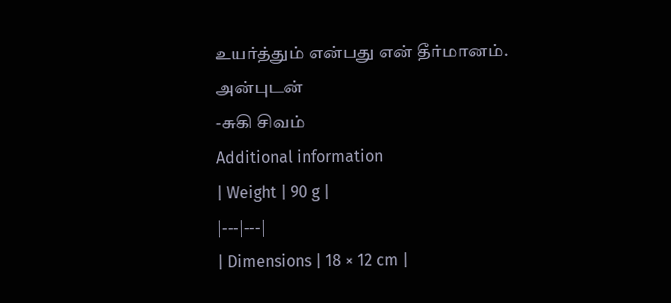உயர்த்தும் என்பது என் தீர்மானம்.
அன்புடன்
-சுகி சிவம்
Additional information
| Weight | 90 g |
|---|---|
| Dimensions | 18 × 12 cm |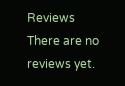Reviews
There are no reviews yet.